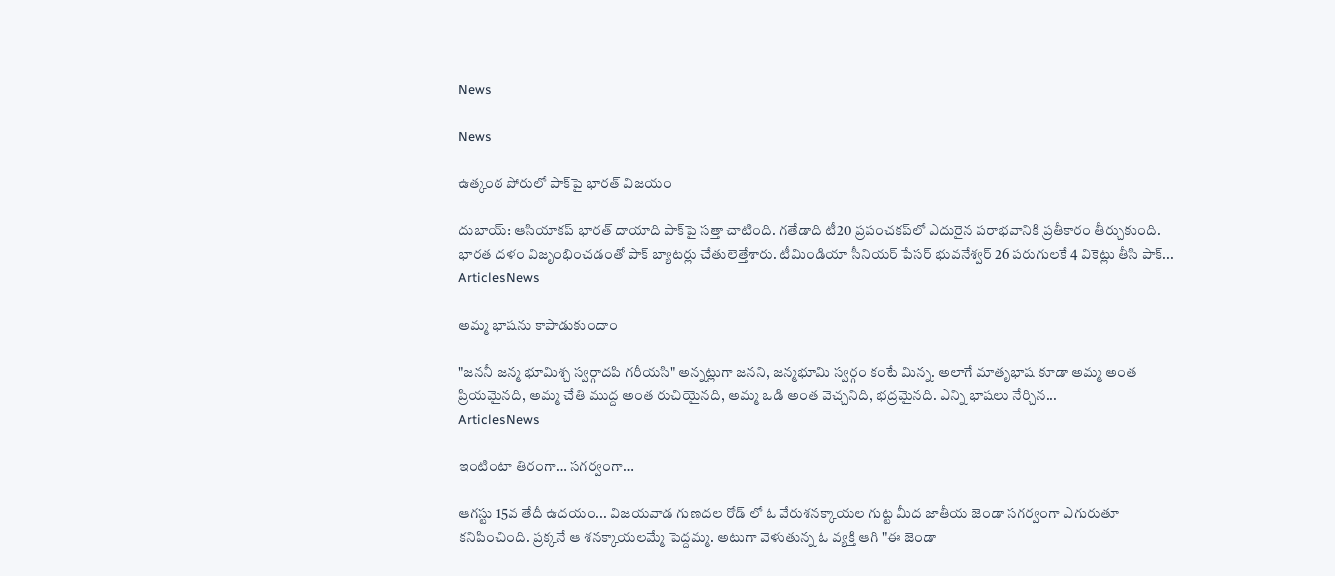News

News

ఉత్కంఠ పోరులో పాక్‌పై భారత్‌ విజయం

దుబాయ్: ఆసియాకప్ భారత్ దాయాది పాక్‌పై సత్తా చాటింది. గతేడాది టీ20 ప్రపంచకప్‌లో ఎదురైన పరాభవానికి ప్రతీకారం తీర్చుకుంది. భారత దళం విజృంభించడంతో పాక్ బ్యాటర్లు చేతులెత్తేశారు. టీమిండియా సీనియర్ పేసర్ భువనేశ్వర్ 26 పరుగులకే 4 వికెట్లు తీసి పాక్...
ArticlesNews

అమ్మ భాషను కాపాడుకుందాం

"జననీ జన్మ భూమిశ్చ స్వర్గాదపి గరీయసి" అన్నట్లుగా జనని, జన్మభూమి స్వర్గం కంటే మిన్న. అలాగే మాతృభాష కూడా అమ్మ అంత ప్రియమైనది, అమ్మ చేతి ముద్ద అంత రుచియైనది, అమ్మ ఒడి అంత వెచ్చనిది, భద్రమైనది. ఎన్ని భాషలు నేర్చిన...
ArticlesNews

ఇంటింటా తిరంగా… సగర్వంగా…

ఆగస్టు 15వ తేదీ ఉదయం... విజయవాడ గుణదల రోడ్ లో ఓ వేరుశనక్కాయల గుట్ట మీద జాతీయ జెండా సగర్వంగా ఎగురుతూ కనిపించింది. ప్రక్కనే ఆ శనక్కాయలమ్మే పెద్దమ్మ. అటుగా వెళుతున్న ఓ వ్యక్తి ఆగి "ఈ జెండా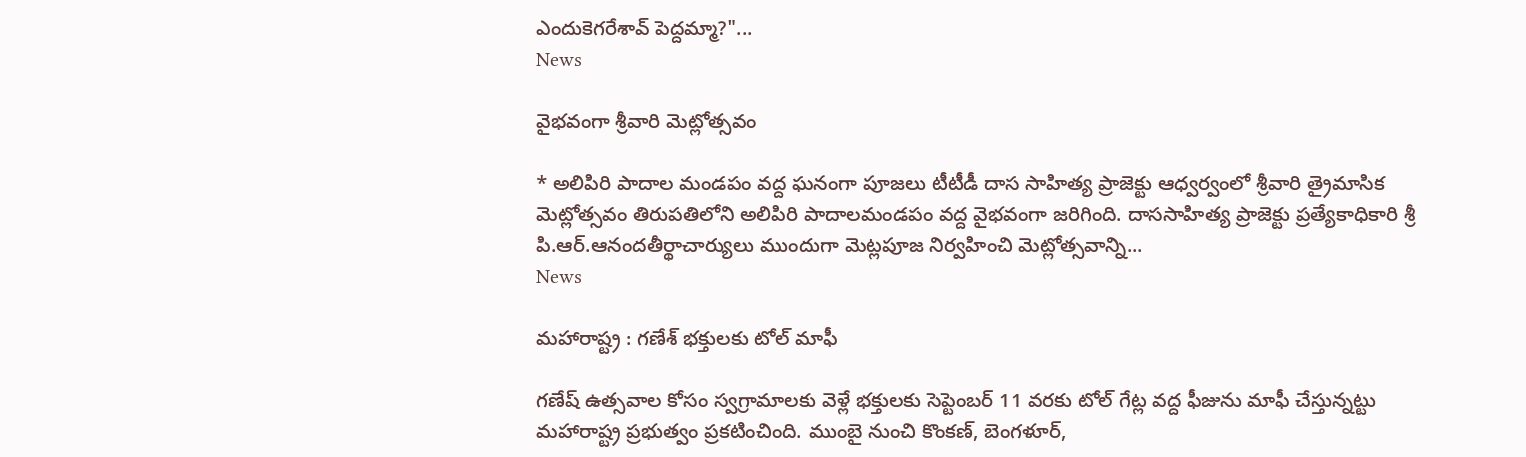ఎందుకెగరేశావ్ పెద్దమ్మా?"...
News

వైభవంగా శ్రీవారి మెట్లోత్సవం

* అలిపిరి పాదాల మండపం వద్ద ఘనంగా పూజలు టీటీడీ దాస సాహిత్య ప్రాజెక్టు ఆధ్వర్వంలో శ్రీవారి త్రైమాసిక మెట్లోత్సవం తిరుపతిలోని అలిపిరి పాదాలమండపం వద్ద వైభవంగా జరిగింది. దాససాహిత్య ప్రాజెక్టు ప్రత్యేకాధికారి శ్రీ పి.ఆర్‌.ఆనందతీర్థాచార్యులు ముందుగా మెట్లపూజ నిర్వహించి మెట్లోత్సవాన్ని...
News

మహారాష్ట్ర : గణేశ్ భక్తులకు టోల్ మాఫీ

గణేష్ ఉత్సవాల కోసం స్వగ్రామాలకు వెళ్లే భక్తులకు సెప్టెంబర్ 11 వరకు టోల్ గేట్ల వద్ద ఫీజును మాఫీ చేస్తున్నట్టు మహారాష్ట్ర ప్రభుత్వం ప్రకటించింది. ముంబై నుంచి కొంకణ్, బెంగళూర్,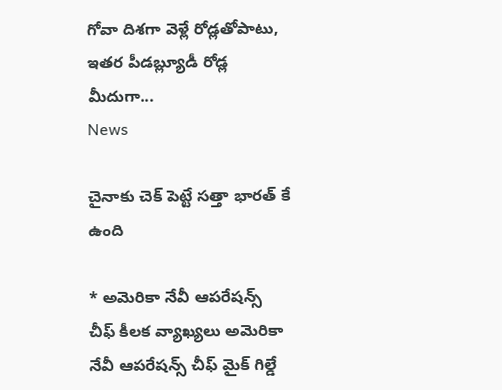గోవా దిశగా వెళ్లే రోడ్లతోపాటు, ఇతర పీడబ్ల్యూడీ రోడ్ల మీదుగా...
News

చైనాకు చెక్ పెట్టే సత్తా భారత్ కే ఉంది

* అమెరికా నేవీ ఆపరేషన్స్ చీఫ్ కీలక వ్యాఖ్యలు అమెరికా నేవీ ఆపరేషన్స్ చీఫ్ మైక్‌ గిల్డే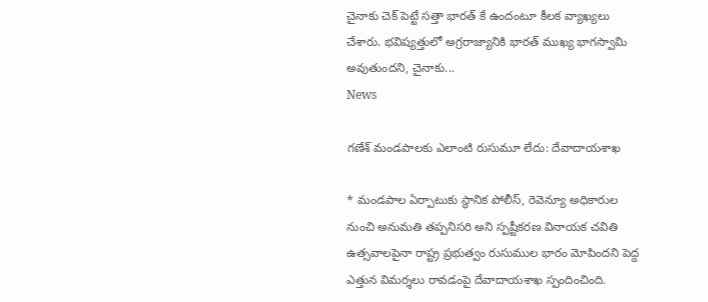చైనాకు చెక్ పెట్టే సత్తా భారత్ కే ఉందంటూ కీలక వ్యాఖ్యలు చేశారు. భవిష్యత్తులో అగ్రరాజ్యానికి భారత్ ముఖ్య భాగస్వామి అవుతుందని, చైనాకు...
News

గణేశ్‌ మండపాలకు ఎలాంటి రుసుమూ లేదు: దేవాదాయశాఖ

* మండపాల ఏర్పాటుకు స్థానిక పోలీస్‌, రెవెన్యూ అధికారుల నుంచి అనుమతి తప్పనిసరి అని స్పష్టీకరణ వినాయక చవితి ఉత్సవాలపైనా రాష్ట్ర ప్రభుత్వం రుసుముల భారం మోపిందని పెద్ద ఎత్తున విమర్శలు రావడంపై దేవాదాయశాఖ స్పందించింది.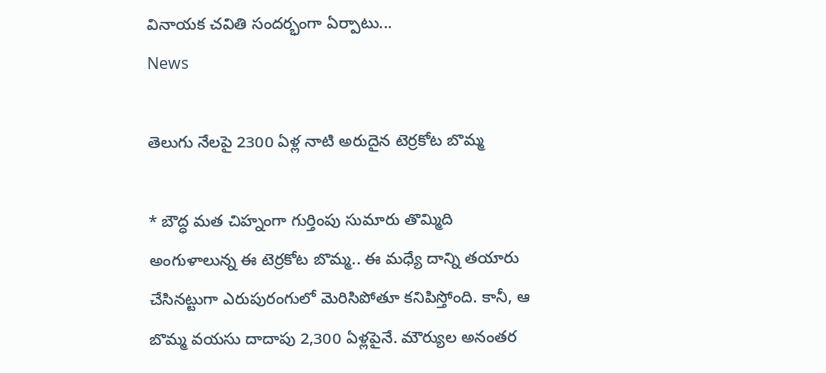వినాయక చవితి సందర్భంగా ఏర్పాటు...
News

తెలుగు నేలపై 2300 ఏళ్ల నాటి అరుదైన టెర్రకోట బొమ్మ

* బౌద్ధ మత చిహ్నంగా గుర్తింపు సుమారు తొమ్మిది అంగుళాలున్న ఈ టెర్రకోట బొమ్మ.. ఈ మధ్యే దాన్ని తయారు చేసినట్టుగా ఎరుపురంగులో మెరిసిపోతూ కనిపిస్తోంది. కానీ, ఆ బొమ్మ వయసు దాదాపు 2,300 ఏళ్లపైనే. మౌర్యుల అనంతర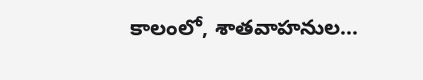కాలంలో, శాతవాహనుల...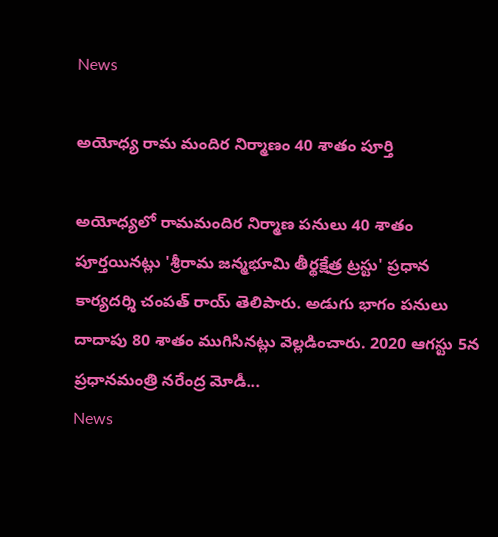News

అయోధ్య రామ మందిర నిర్మాణం 40 శాతం పూర్తి

అయోధ్యలో రామమందిర నిర్మాణ పనులు 40 శాతం పూర్తయినట్లు 'శ్రీరామ జన్మభూమి తీర్థక్షేత్ర ట్రస్టు' ప్రధాన కార్యదర్శి చంపత్‌ రాయ్‌ తెలిపారు. అడుగు భాగం పనులు దాదాపు 80 శాతం ముగిసినట్లు వెల్లడించారు. 2020 ఆగస్టు 5న ప్రధానమంత్రి నరేంద్ర మోడీ...
News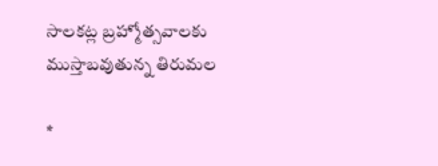సాలకట్ల బ్రహ్మోత్సవాలకు ముస్తాబవుతున్న తిరుమల

*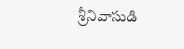శ్రీనివాసుడి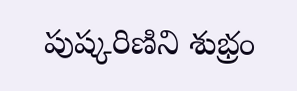పుష్కరిణిని శుభ్రం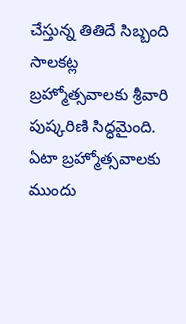చేస్తున్న తితిదే సిబ్బంది సాలకట్ల బ్రహ్మోత్సవాలకు శ్రీవారి పుష్కరిణి సిద్ధమైంది. ఏటా బ్రహ్మోత్సవాలకు ముందు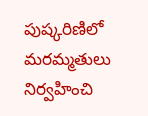పుష్కరిణిలో మరమ్మతులు నిర్వహించి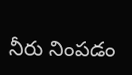నీరు నింపడం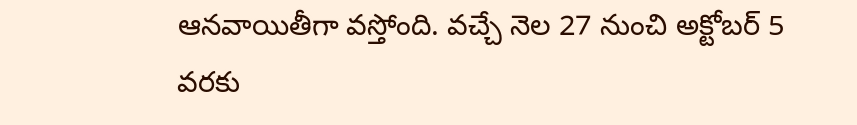ఆనవాయితీగా వస్తోంది. వచ్చే నెల 27 నుంచి అక్టోబర్ 5 వరకు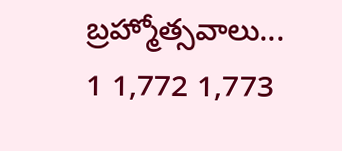బ్రహ్మోత్సవాలు...
1 1,772 1,773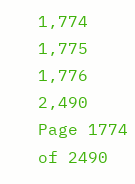1,774 1,775 1,776 2,490
Page 1774 of 2490